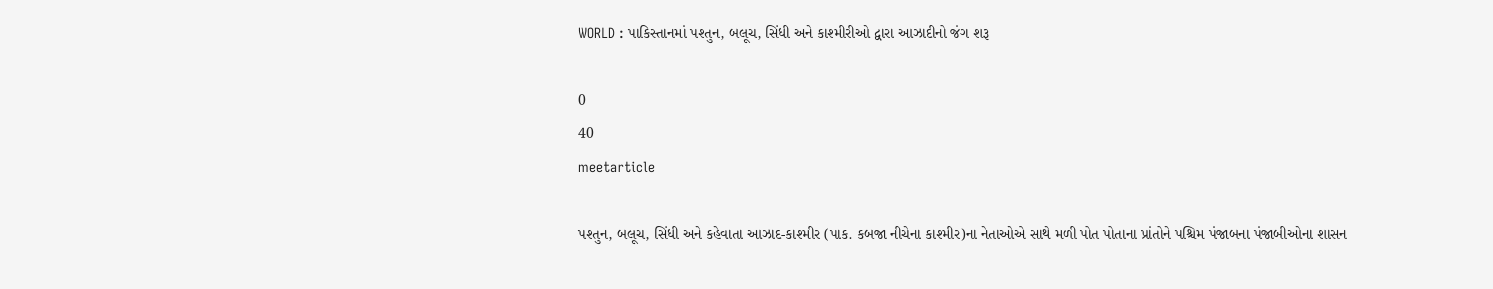WORLD : પાકિસ્તાનમાં પશ્તુન, બલૂચ, સિંધી અને કાશ્મીરીઓ દ્વારા આઝાદીનો જંગ શરૂ

0
40
meetarticle

પશ્તુન, બલૂચ, સિંધી અને કહેવાતા આઝાદ-કાશ્મીર (પાક. કબજા નીચેના કાશ્મીર)ના નેતાઓએ સાથે મળી પોત પોતાના પ્રાંતોને પશ્ચિમ પંજાબના પંજાબીઓના શાસન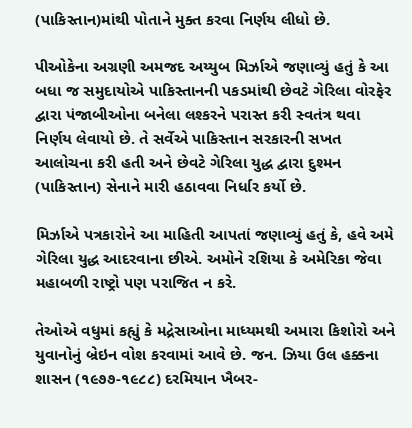(પાકિસ્તાન)માંથી પોતાને મુક્ત કરવા નિર્ણય લીધો છે.

પીઓકેના અગ્રણી અમજદ અય્યુબ મિર્ઝાએ જણાવ્યું હતું કે આ બધા જ સમુદાયોએ પાકિસ્તાનની પકડમાંથી છેવટે ગેરિલા વોરફેર દ્વારા પંજાબીઓના બનેલા લશ્કરને પરાસ્ત કરી સ્વતંત્ર થવા નિર્ણય લેવાયો છે. તે સર્વેએ પાકિસ્તાન સરકારની સખત આલોચના કરી હતી અને છેવટે ગેરિલા યુદ્ધ દ્વારા દુશ્મન (પાકિસ્તાન) સેનાને મારી હઠાવવા નિર્ધાર કર્યો છે.

મિર્ઝાએ પત્રકારોને આ માહિતી આપતાં જણાવ્યું હતું કે, હવે અમે ગેરિલા યુદ્ધ આદરવાના છીએ. અમોને રશિયા કે અમેરિકા જેવા મહાબળી રાષ્ટ્રો પણ પરાજિત ન કરે.

તેઓએ વધુમાં કહ્યું કે મદ્રેસાઓના માધ્યમથી અમારા કિશોરો અને યુવાનોનું બ્રેઇન વોશ કરવામાં આવે છે. જન. ઝિયા ઉલ હક્કના શાસન (૧૯૭૭-૧૯૮૮) દરમિયાન ખૈબર-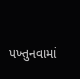પખ્તુનવામાં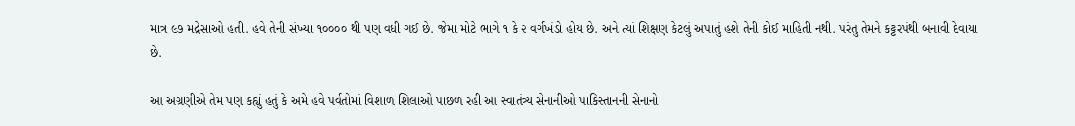માત્ર ૯૭ મદ્રેસાઓ હતી. હવે તેની સંખ્યા ૧૦૦૦૦ થી પણ વધી ગઈ છે. જેમા મોટે ભાગે ૧ કે ૨ વર્ગખંડો હોય છે. અને ત્યાં શિક્ષણ કેટલું અપાતું હશે તેની કોઈ માહિતી નથી. પરંતુ તેમને કટ્ટરપંથી બનાવી દેવાયા છે.

આ અગ્રણીએ તેમ પણ કહ્યું હતું કે અમે હવે પર્વતોમાં વિશાળ શિલાઓ પાછળ રહી આ સ્વાતંત્ર્ય સેનાનીઓ પાકિસ્તાનની સેનાનો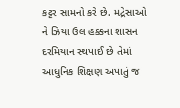કટ્ટર સામનો કરે છે. મદ્રેસાઓ ને ઝિયા ઉલ હક્કના શાસન દરમિયાન સ્થપાઈ છે તેમાં આધુનિક શિક્ષણ અપાતું જ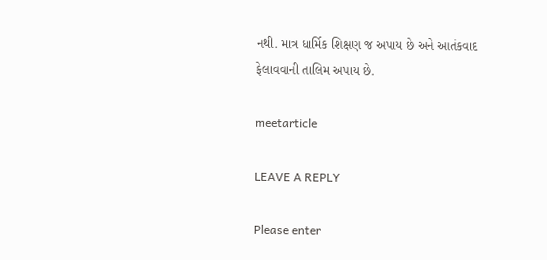નથી. માત્ર ધાર્મિક શિક્ષણ જ અપાય છે અને આતંકવાદ ફેલાવવાની તાલિમ અપાય છે.

meetarticle

LEAVE A REPLY

Please enter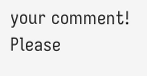your comment!
Please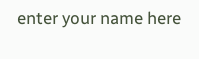enter your name here